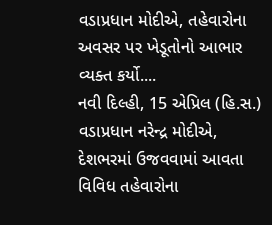વડાપ્રધાન મોદીએ, તહેવારોના અવસર પર ખેડૂતોનો આભાર વ્યક્ત કર્યો....
નવી દિલ્હી, 15 એપ્રિલ (હિ.સ.) વડાપ્રધાન નરેન્દ્ર મોદીએ, દેશભરમાં ઉજવવામાં આવતા વિવિધ તહેવારોના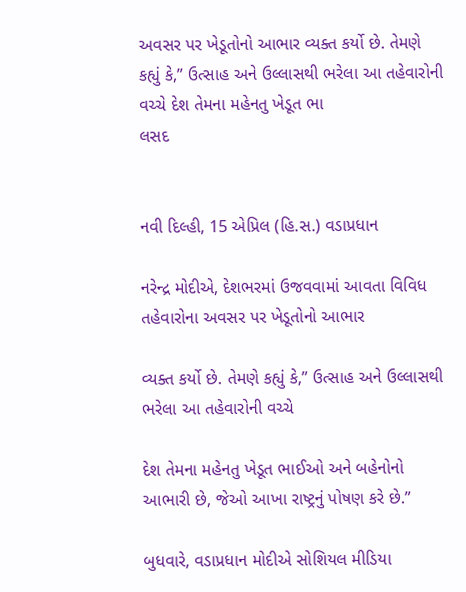અવસર પર ખેડૂતોનો આભાર વ્યક્ત કર્યો છે. તેમણે કહ્યું કે,” ઉત્સાહ અને ઉલ્લાસથી ભરેલા આ તહેવારોની વચ્ચે દેશ તેમના મહેનતુ ખેડૂત ભા
લસદ


નવી દિલ્હી, 15 એપ્રિલ (હિ.સ.) વડાપ્રધાન

નરેન્દ્ર મોદીએ, દેશભરમાં ઉજવવામાં આવતા વિવિધ તહેવારોના અવસર પર ખેડૂતોનો આભાર

વ્યક્ત કર્યો છે. તેમણે કહ્યું કે,” ઉત્સાહ અને ઉલ્લાસથી ભરેલા આ તહેવારોની વચ્ચે

દેશ તેમના મહેનતુ ખેડૂત ભાઈઓ અને બહેનોનો આભારી છે, જેઓ આખા રાષ્ટ્રનું પોષણ કરે છે.”

બુધવારે, વડાપ્રધાન મોદીએ સોશિયલ મીડિયા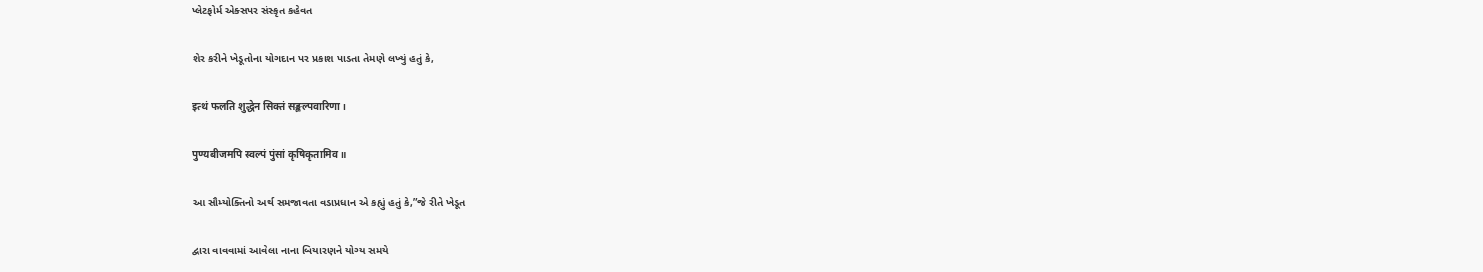પ્લેટફોર્મ એક્સપર સંસ્કૃત કહેવત

શેર કરીને ખેડૂતોના યોગદાન પર પ્રકાશ પાડતા તેમણે લખ્યું હતું કે,

इत्थं फलति शुद्धेन सिक्तं सङ्कल्पवारिणा।

पुण्यबीजमपि स्वल्पं पुंसां कृषिकृतामिव॥

આ સૌમ્યોક્તિનો અર્થ સમજાવતા વડાપ્રધાન એ કહ્યું હતું કે,”જે રીતે ખેડૂત

દ્વારા વાવવામાં આવેલા નાના બિયારણને યોગ્ય સમયે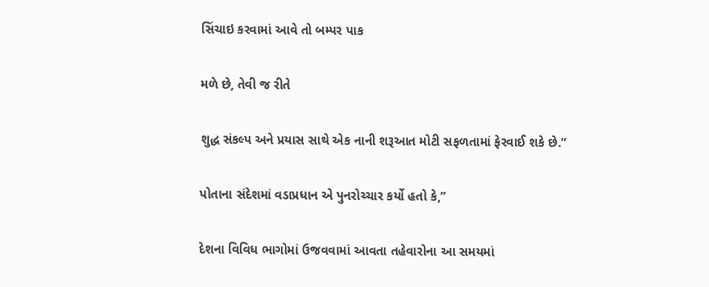સિંચાઇ કરવામાં આવે તો બમ્પર પાક

મળે છે, તેવી જ રીતે

શુદ્ધ સંકલ્પ અને પ્રયાસ સાથે એક નાની શરૂઆત મોટી સફળતામાં ફેરવાઈ શકે છે.”

પોતાના સંદેશમાં વડાપ્રધાન એ પુનરોચ્ચાર કર્યો હતો કે,”

દેશના વિવિધ ભાગોમાં ઉજવવામાં આવતા તહેવારોના આ સમયમાં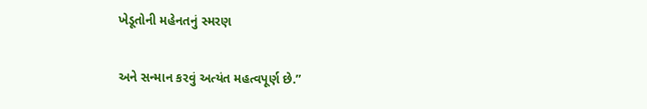ખેડૂતોની મહેનતનું સ્મરણ

અને સન્માન કરવું અત્યંત મહત્વપૂર્ણ છે.”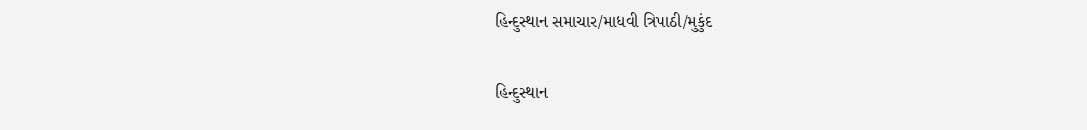હિન્દુસ્થાન સમાચાર/માધવી ત્રિપાઠી/મુકુંદ

હિન્દુસ્થાન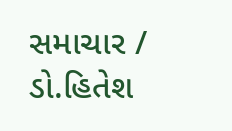સમાચાર / ડો.હિતેશ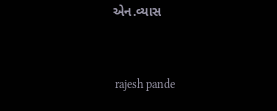એન.વ્યાસ


 rajesh pande